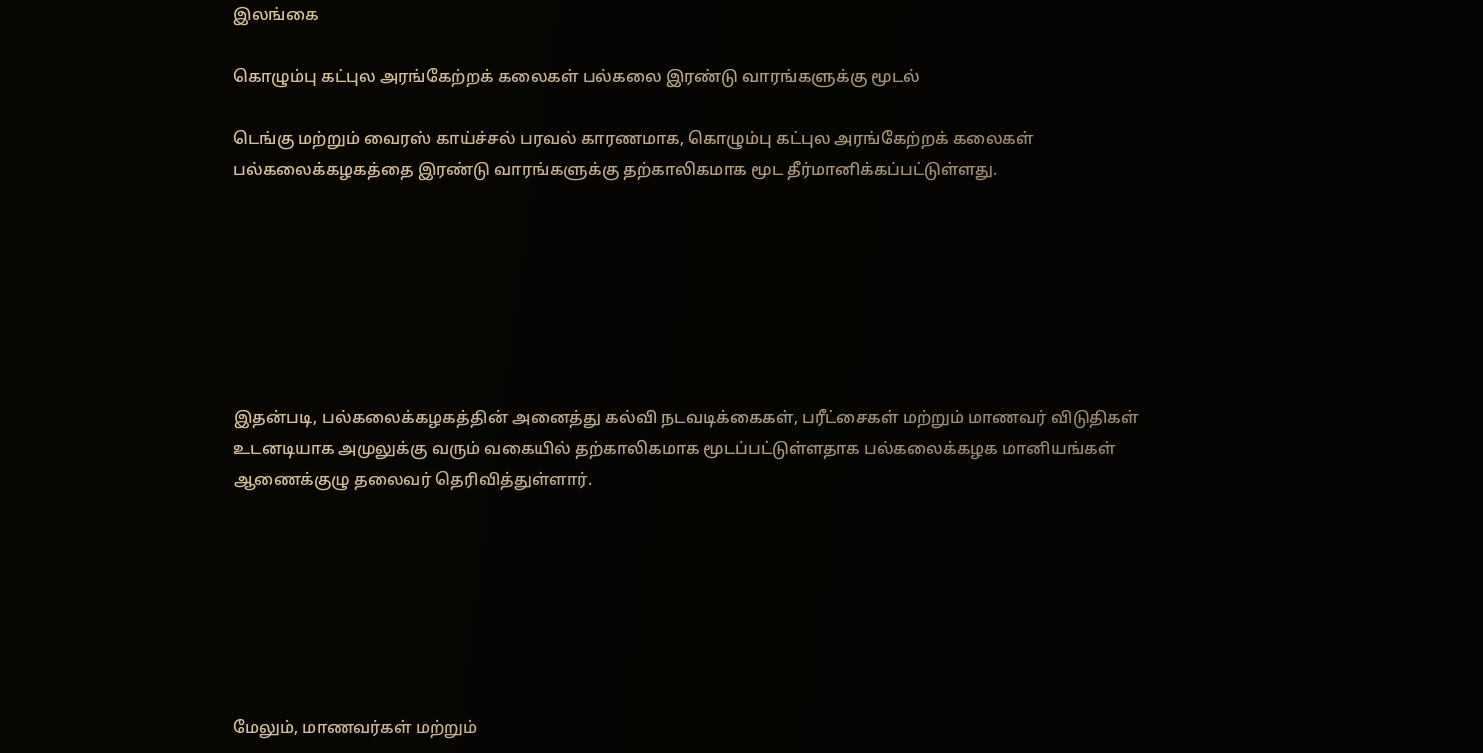இலங்கை

கொழும்பு கட்புல அரங்கேற்றக் கலைகள் பல்கலை இரண்டு வாரங்களுக்கு மூடல்

டெங்கு மற்றும் வைரஸ் காய்ச்சல் பரவல் காரணமாக, கொழும்பு கட்புல அரங்கேற்றக் கலைகள் பல்கலைக்கழகத்தை இரண்டு வாரங்களுக்கு தற்காலிகமாக மூட தீர்மானிக்கப்பட்டுள்ளது.







இதன்படி, பல்கலைக்கழகத்தின் அனைத்து கல்வி நடவடிக்கைகள், பரீட்சைகள் மற்றும் மாணவர் விடுதிகள் உடனடியாக அமுலுக்கு வரும் வகையில் தற்காலிகமாக மூடப்பட்டுள்ளதாக பல்கலைக்கழக மானியங்கள் ஆணைக்குழு தலைவர் தெரிவித்துள்ளார்.







மேலும், மாணவர்கள் மற்றும்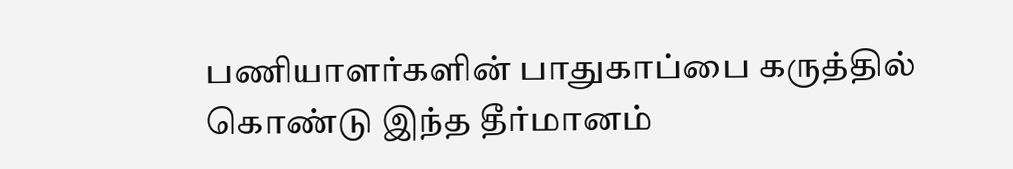பணியாளர்களின் பாதுகாப்பை கருத்தில் கொண்டு இந்த தீர்மானம்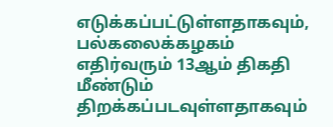எடுக்கப்பட்டுள்ளதாகவும், பல்கலைக்கழகம் எதிர்வரும் 13ஆம் திகதி மீண்டும் திறக்கப்படவுள்ளதாகவும்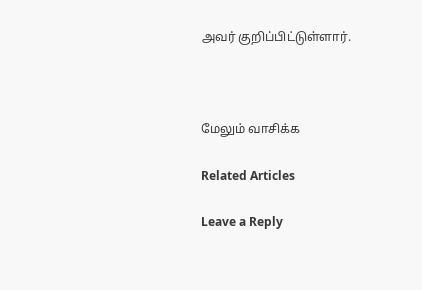அவர் குறிப்பிட்டுள்ளார்.



மேலும் வாசிக்க

Related Articles

Leave a Reply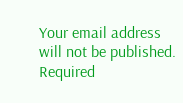Your email address will not be published. Required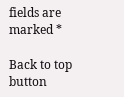fields are marked *

Back to top button